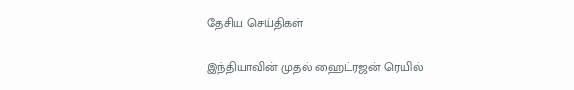தேசிய செய்திகள்

இந்தியாவின் முதல் ஹைட்ரஜன் ரெயில்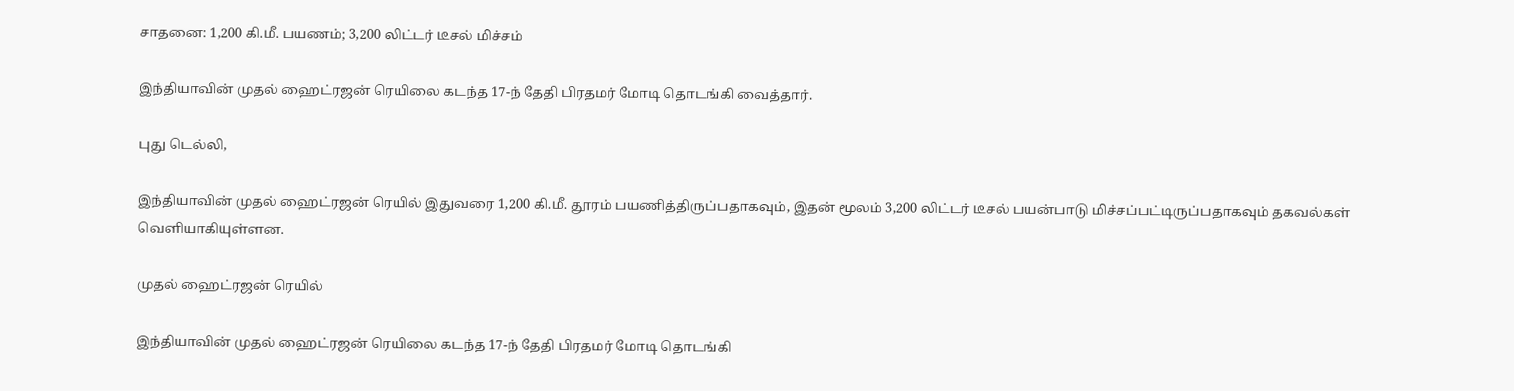சாதனை: 1,200 கி.மீ. பயணம்; 3,200 லிட்டர் டீசல் மிச்சம்

இந்தியாவின் முதல் ஹைட்ரஜன் ரெயிலை கடந்த 17-ந் தேதி பிரதமர் மோடி தொடங்கி வைத்தார்.

புது டெல்லி,

இந்தியாவின் முதல் ஹைட்ரஜன் ரெயில் இதுவரை 1,200 கி.மீ. தூரம் பயணித்திருப்பதாகவும், இதன் மூலம் 3,200 லிட்டர் டீசல் பயன்பாடு மிச்சப்பட்டிருப்பதாகவும் தகவல்கள் வெளியாகியுள்ளன.

முதல் ஹைட்ரஜன் ரெயில்

இந்தியாவின் முதல் ஹைட்ரஜன் ரெயிலை கடந்த 17-ந் தேதி பிரதமர் மோடி தொடங்கி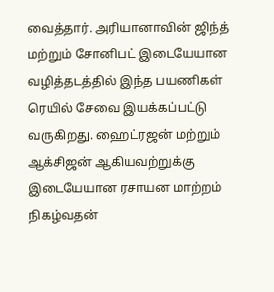வைத்தார். அரியானாவின் ஜிந்த் மற்றும் சோனிபட் இடையேயான வழித்தடத்தில் இந்த பயணிகள் ரெயில் சேவை இயக்கப்பட்டு வருகிறது. ஹைட்ரஜன் மற்றும் ஆக்சிஜன் ஆகியவற்றுக்கு இடையேயான ரசாயன மாற்றம் நிகழ்வதன்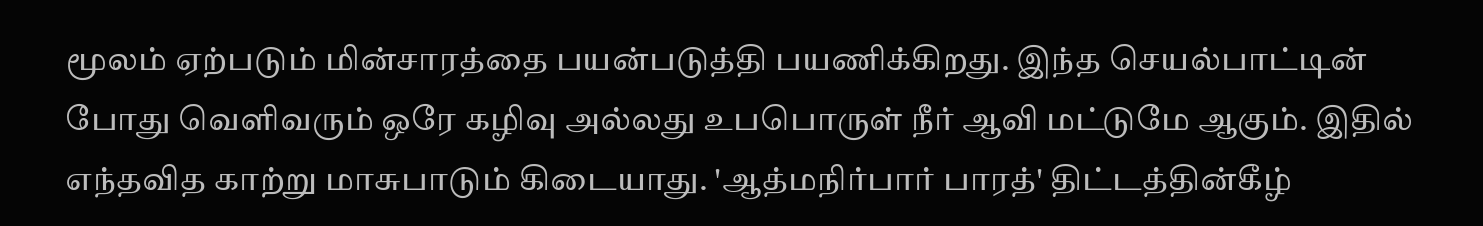மூலம் ஏற்படும் மின்சாரத்தை பயன்படுத்தி பயணிக்கிறது. இந்த செயல்பாட்டின் போது வெளிவரும் ஒரே கழிவு அல்லது உபபொருள் நீர் ஆவி மட்டுமே ஆகும். இதில் எந்தவித காற்று மாசுபாடும் கிடையாது. 'ஆத்மநிர்பார் பாரத்' திட்டத்தின்கீழ்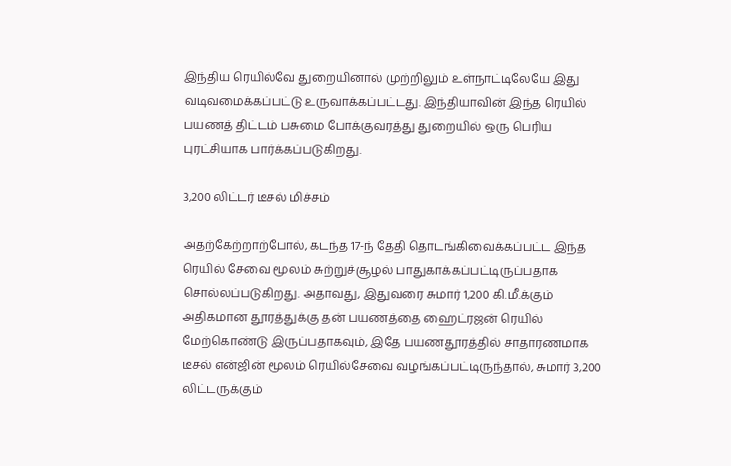இந்திய ரெயில்வே துறையினால் முற்றிலும் உள்நாட்டிலேயே இது வடிவமைக்கப்பட்டு உருவாக்கப்பட்டது. இந்தியாவின் இந்த ரெயில் பயணத் திட்டம் பசுமை போக்குவரத்து துறையில் ஒரு பெரிய புரட்சியாக பார்க்கப்படுகிறது.

3,200 லிட்டர் டீசல் மிச்சம்

அதற்கேற்றாற்போல், கடந்த 17-ந் தேதி தொடங்கிவைக்கப்பட்ட இந்த ரெயில் சேவை மூலம் சுற்றுச்சூழல் பாதுகாக்கப்பட்டிருப்பதாக சொல்லப்படுகிறது. அதாவது, இதுவரை சுமார் 1,200 கி.மீ.க்கும் அதிகமான தூரத்துக்கு தன் பயணத்தை ஹைட்ரஜன் ரெயில் மேற்கொண்டு இருப்பதாகவும், இதே பயணதூரத்தில் சாதாரணமாக டீசல் என்ஜின் மூலம் ரெயில்சேவை வழங்கப்பட்டிருந்தால், சுமார் 3,200 லிட்டருக்கும்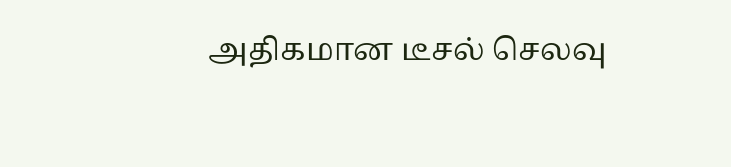அதிகமான டீசல் செலவு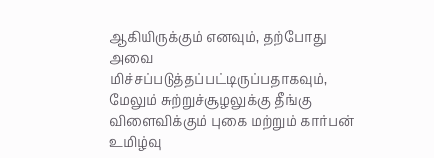ஆகியிருக்கும் எனவும், தற்போது அவை மிச்சப்படுத்தப்பட்டிருப்பதாகவும், மேலும் சுற்றுச்சூழலுக்கு தீங்கு விளைவிக்கும் புகை மற்றும் கார்பன் உமிழ்வு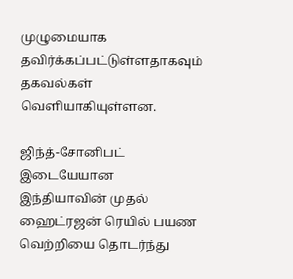முழுமையாக தவிர்க்கப்பட்டுள்ளதாகவும் தகவல்கள் வெளியாகியுள்ளன.

ஜிந்த்-சோனிபட் இடையேயான இந்தியாவின் முதல் ஹைட்ரஜன் ரெயில் பயண வெற்றியை தொடர்ந்து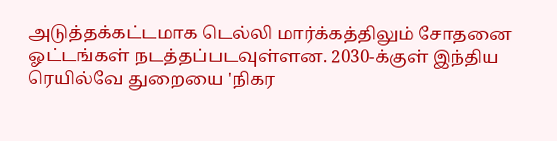அடுத்தக்கட்டமாக டெல்லி மார்க்கத்திலும் சோதனை ஓட்டங்கள் நடத்தப்படவுள்ளன. 2030-க்குள் இந்திய ரெயில்வே துறையை 'நிகர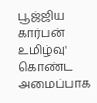பூஜ்ஜிய கார்பன் உமிழ்வு' கொண்ட அமைப்பாக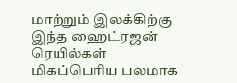மாற்றும் இலக்கிற்கு இந்த ஹைட்ரஜன் ரெயில்கள் மிகப்பெரிய பலமாக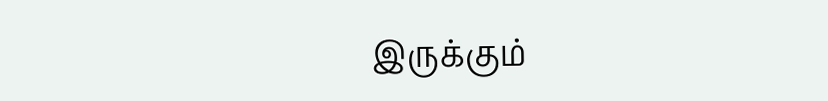இருக்கும்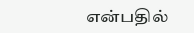என்பதில்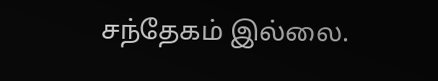சந்தேகம் இல்லை.